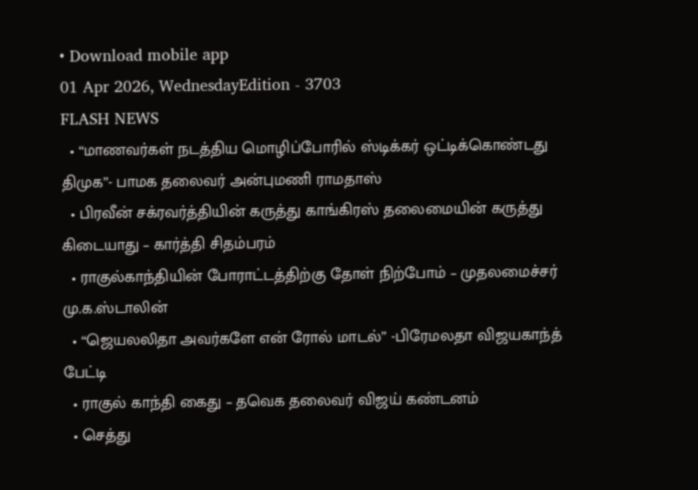• Download mobile app
01 Apr 2026, WednesdayEdition - 3703
FLASH NEWS
  • “மாணவர்கள் நடத்திய மொழிப்போரில் ஸ்டிக்கர் ஒட்டிக்கொண்டது திமுக”- பாமக தலைவர் அன்புமணி ராமதாஸ்
  • பிரவீன் சக்ரவர்த்தியின் கருத்து காங்கிரஸ் தலைமையின் கருத்து கிடையாது – கார்த்தி சிதம்பரம்
  • ராகுல்காந்தியின் போராட்டத்திற்கு தோள் நிற்போம் – முதலமைச்சர் மு.க.ஸ்டாலின்
  • “ஜெயலலிதா அவர்களே என் ரோல் மாடல்” -பிரேமலதா விஜயகாந்த் பேட்டி
  • ராகுல் காந்தி கைது – தவெக தலைவர் விஜய் கண்டனம்
  • செத்து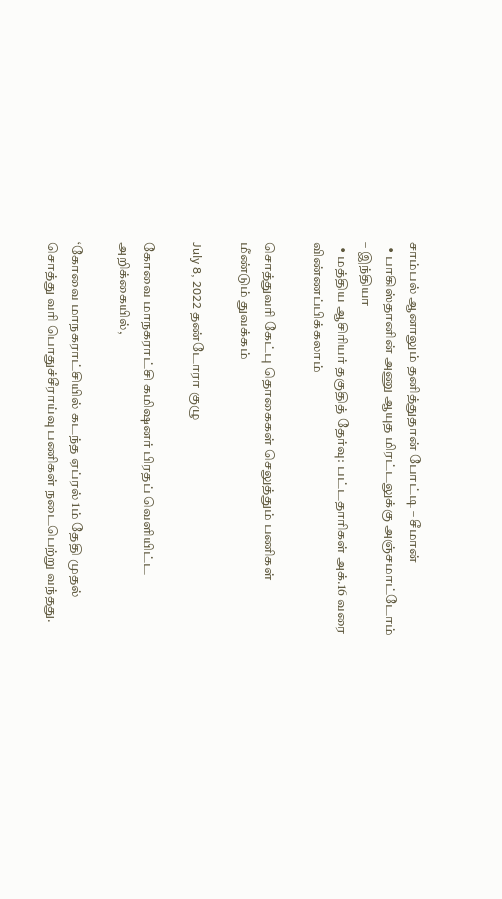சாம்பல் ஆனாலும் தனித்துதான் போட்டி – சீமான்
  • பாகிஸ்தானின் அணு ஆயுத மிரட்டலுக்கு அஞ்சமாட்டோம் – இந்தியா
  • மத்திய ஆசிரியர் தகுதித் தேர்வு: பட்டதாரிகள் அக்.16 வரை விண்ணப்பிக்கலாம்

சொத்துவரி கேட்பு தொகைகள் செலுத்தும் பணிகள் மீண்டும் துவக்கம்

July 8, 2022 தண்டோரா குழு

கோவை மாநகராட்சி கமிஷனர் பிரதப் வெளியிட்ட அறிக்கையில்,

‘கோவை மாநகராட்சியில் கடந்த ஏப்ரல் 1ம் தேதி முதல் சொத்து வரி பொதுச்சீராய்வு பணிகள் நடைபெற்று வந்தது.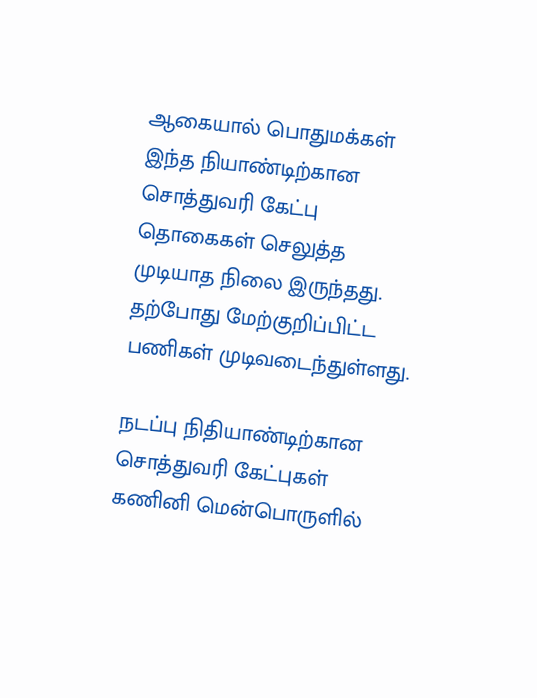ஆகையால் பொதுமக்கள் இந்த நியாண்டிற்கான சொத்துவரி கேட்பு தொகைகள் செலுத்த முடியாத நிலை இருந்தது. தற்போது மேற்குறிப்பிட்ட பணிகள் முடிவடைந்துள்ளது.

நடப்பு நிதியாண்டிற்கான சொத்துவரி கேட்புகள் கணினி மென்பொருளில்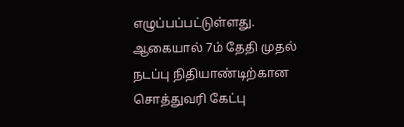எழுப்பப்பட்டுள்ளது. ஆகையால் 7ம் தேதி முதல் நடப்பு நிதியாண்டிற்கான சொத்துவரி கேட்பு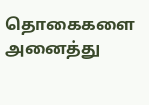தொகைகளை அனைத்து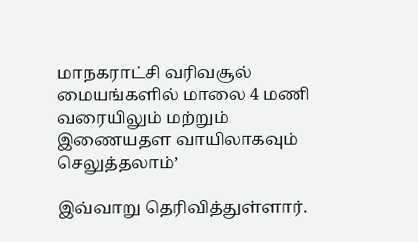மாநகராட்சி வரிவசூல் மையங்களில் மாலை 4 மணி வரையிலும் மற்றும் இணையதள வாயிலாகவும் செலுத்தலாம்’

இவ்வாறு தெரிவித்துள்ளார்.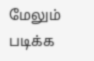மேலும் படிக்க